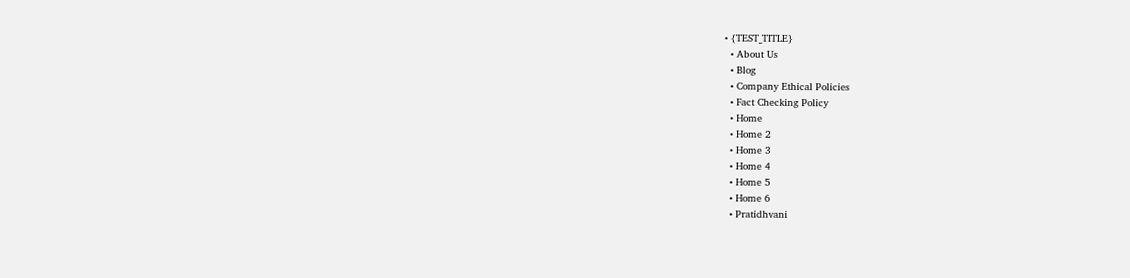• {TEST_TITLE}
  • About Us
  • Blog
  • Company Ethical Policies
  • Fact Checking Policy
  • Home
  • Home 2
  • Home 3
  • Home 4
  • Home 5
  • Home 6
  • Pratidhvani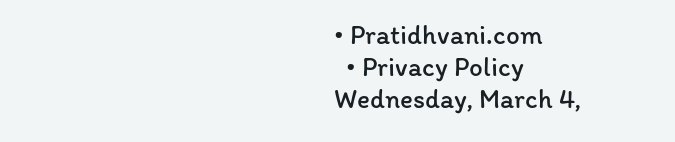• Pratidhvani.com
  • Privacy Policy
Wednesday, March 4,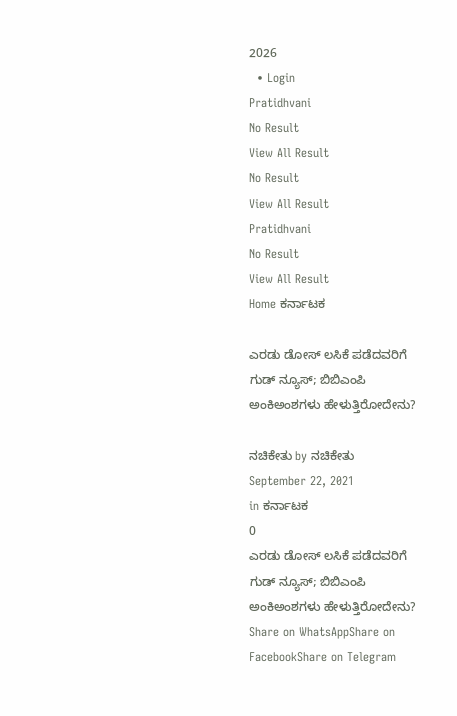2026
  • Login
Pratidhvani
No Result
View All Result
No Result
View All Result
Pratidhvani
No Result
View All Result
Home ಕರ್ನಾಟಕ

ಎರಡು ಡೋಸ್ ಲಸಿಕೆ ಪಡೆದವರಿಗೆ ಗುಡ್ ನ್ಯೂಸ್; ಬಿಬಿಎಂಪಿ ಅಂಕಿಅಂಶಗಳು ಹೇಳುತ್ತಿರೋದೇನು?

ನಚಿಕೇತು by ನಚಿಕೇತು
September 22, 2021
in ಕರ್ನಾಟಕ
0
ಎರಡು ಡೋಸ್ ಲಸಿಕೆ ಪಡೆದವರಿಗೆ ಗುಡ್ ನ್ಯೂಸ್; ಬಿಬಿಎಂಪಿ ಅಂಕಿಅಂಶಗಳು ಹೇಳುತ್ತಿರೋದೇನು?
Share on WhatsAppShare on FacebookShare on Telegram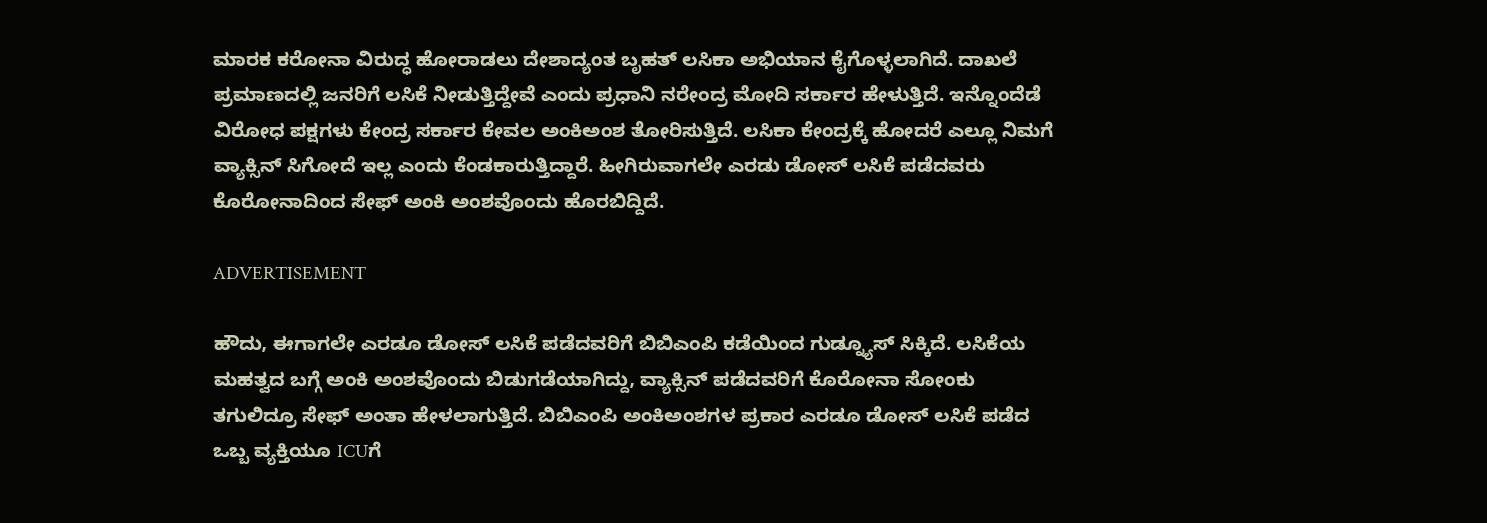ಮಾರಕ ಕರೋನಾ ವಿರುದ್ಧ ಹೋರಾಡಲು ದೇಶಾದ್ಯಂತ ಬೃಹತ್ ಲಸಿಕಾ ಅಭಿಯಾನ ಕೈಗೊಳ್ಳಲಾಗಿದೆ. ದಾಖಲೆ ಪ್ರಮಾಣದಲ್ಲಿ ಜನರಿಗೆ ಲಸಿಕೆ ನೀಡುತ್ತಿದ್ದೇವೆ ಎಂದು ಪ್ರಧಾನಿ ನರೇಂದ್ರ ಮೋದಿ ಸರ್ಕಾರ ಹೇಳುತ್ತಿದೆ. ಇನ್ನೊಂದೆಡೆ ವಿರೋಧ ಪಕ್ಷಗಳು ಕೇಂದ್ರ ಸರ್ಕಾರ ಕೇವಲ ಅಂಕಿಅಂಶ ತೋರಿಸುತ್ತಿದೆ. ಲಸಿಕಾ ಕೇಂದ್ರಕ್ಕೆ ಹೋದರೆ ಎಲ್ಲೂ ನಿಮಗೆ ವ್ಯಾಕ್ಸಿನ್ ಸಿಗೋದೆ ಇಲ್ಲ ಎಂದು ಕೆಂಡಕಾರುತ್ತಿದ್ದಾರೆ. ಹೀಗಿರುವಾಗಲೇ ಎರಡು ಡೋಸ್ ಲಸಿಕೆ ಪಡೆದವರು ಕೊರೋನಾದಿಂದ ಸೇಫ್ ಅಂಕಿ ಅಂಶವೊಂದು ಹೊರಬಿದ್ದಿದೆ.

ADVERTISEMENT

ಹೌದು, ಈಗಾಗಲೇ ಎರಡೂ ಡೋಸ್ ಲಸಿಕೆ ಪಡೆದವರಿಗೆ ಬಿಬಿಎಂಪಿ ಕಡೆಯಿಂದ ಗುಡ್ನ್ಯೂಸ್ ಸಿಕ್ಕಿದೆ. ಲಸಿಕೆಯ ಮಹತ್ವದ ಬಗ್ಗೆ ಅಂಕಿ ಅಂಶವೊಂದು ಬಿಡುಗಡೆಯಾಗಿದ್ದು, ವ್ಯಾಕ್ಸಿನ್ ಪಡೆದವರಿಗೆ ಕೊರೋನಾ ಸೋಂಕು ತಗುಲಿದ್ರೂ ಸೇಫ್ ಅಂತಾ ಹೇಳಲಾಗುತ್ತಿದೆ. ಬಿಬಿಎಂಪಿ ಅಂಕಿಅಂಶಗಳ ಪ್ರಕಾರ ಎರಡೂ ಡೋಸ್ ಲಸಿಕೆ ಪಡೆದ ಒಬ್ಬ ವ್ಯಕ್ತಿಯೂ ICUಗೆ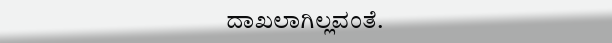ದಾಖಲಾಗಿಲ್ಲವಂತೆ.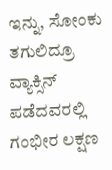ಇನ್ನು, ಸೋಂಕು ತಗುಲಿದ್ರೂ ವ್ಯಾಕ್ಸಿನ್ ಪಡೆದವರಲ್ಲಿ ಗಂಭೀರ ಲಕ್ಷಣ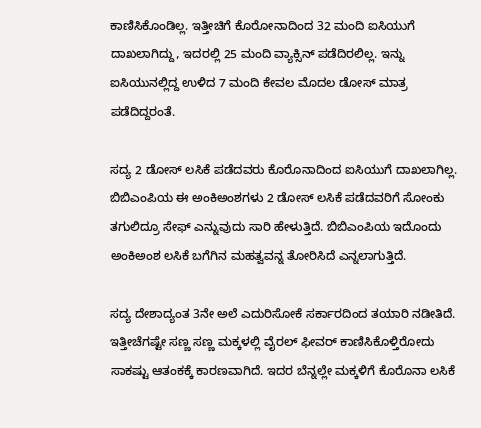ಕಾಣಿಸಿಕೊಂಡಿಲ್ಲ. ಇತ್ತೀಚಿಗೆ ಕೊರೋನಾದಿಂದ 32 ಮಂದಿ ಐಸಿಯುಗೆ ದಾಖಲಾಗಿದ್ದು, ಇದರಲ್ಲಿ 25 ಮಂದಿ ವ್ಯಾಕ್ಸಿನ್ ಪಡೆದಿರಲಿಲ್ಲ. ಇನ್ನು ಐಸಿಯುನಲ್ಲಿದ್ದ ಉಳಿದ 7 ಮಂದಿ ಕೇವಲ ಮೊದಲ ಡೋಸ್ ಮಾತ್ರ ಪಡೆದಿದ್ದರಂತೆ.

ಸದ್ಯ 2 ಡೋಸ್ ಲಸಿಕೆ ಪಡೆದವರು ಕೊರೊನಾದಿಂದ ಐಸಿಯುಗೆ ದಾಖಲಾಗಿಲ್ಲ. ಬಿಬಿಎಂಪಿಯ ಈ ಅಂಕಿಅಂಶಗಳು 2 ಡೋಸ್ ಲಸಿಕೆ ಪಡೆದವರಿಗೆ ಸೋಂಕು ತಗುಲಿದ್ರೂ ಸೇಫ್ ಎನ್ನುವುದು ಸಾರಿ ಹೇಳುತ್ತಿದೆ. ಬಿಬಿಎಂಪಿಯ ಇದೊಂದು ಅಂಕಿಅಂಶ ಲಸಿಕೆ ಬಗೆಗಿನ ಮಹತ್ವವನ್ನ ತೋರಿಸಿದೆ ಎನ್ನಲಾಗುತ್ತಿದೆ.

ಸದ್ಯ ದೇಶಾದ್ಯಂತ 3ನೇ ಅಲೆ ಎದುರಿಸೋಕೆ ಸರ್ಕಾರದಿಂದ ತಯಾರಿ ನಡೀತಿದೆ. ಇತ್ತೀಚೆಗಷ್ಟೇ ಸಣ್ಣ ಸಣ್ಣ ಮಕ್ಕಳಲ್ಲಿ ವೈರಲ್ ಫೀವರ್ ಕಾಣಿಸಿಕೊಳ್ತಿರೋದು ಸಾಕಷ್ಟು ಆತಂಕಕ್ಕೆ ಕಾರಣವಾಗಿದೆ. ಇದರ ಬೆನ್ನಲ್ಲೇ ಮಕ್ಕಳಿಗೆ ಕೊರೊನಾ ಲಸಿಕೆ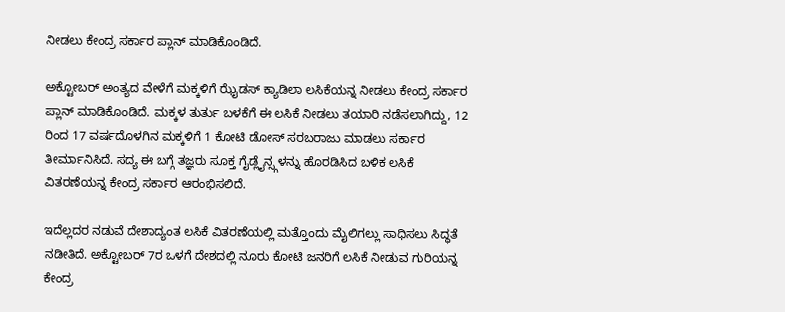ನೀಡಲು ಕೇಂದ್ರ ಸರ್ಕಾರ ಪ್ಲಾನ್ ಮಾಡಿಕೊಂಡಿದೆ.

ಅಕ್ಟೋಬರ್ ಅಂತ್ಯದ ವೇಳೆಗೆ ಮಕ್ಕಳಿಗೆ ಝೈಡಸ್ ಕ್ಯಾಡಿಲಾ ಲಸಿಕೆಯನ್ನ ನೀಡಲು ಕೇಂದ್ರ ಸರ್ಕಾರ ಪ್ಲಾನ್ ಮಾಡಿಕೊಂಡಿದೆ. ಮಕ್ಕಳ ತುರ್ತು ಬಳಕೆಗೆ ಈ ಲಸಿಕೆ ನೀಡಲು ತಯಾರಿ ನಡೆಸಲಾಗಿದ್ದು, 12 ರಿಂದ 17 ವರ್ಷದೊಳಗಿನ ಮಕ್ಕಳಿಗೆ 1 ಕೋಟಿ ಡೋಸ್ ಸರಬರಾಜು ಮಾಡಲು ಸರ್ಕಾರ ತೀರ್ಮಾನಿಸಿದೆ. ಸದ್ಯ ಈ ಬಗ್ಗೆ ತಜ್ಞರು ಸೂಕ್ತ ಗೈಡ್ಲೈನ್ಸ್ಗಳನ್ನು ಹೊರಡಿಸಿದ ಬಳಿಕ ಲಸಿಕೆ ವಿತರಣೆಯನ್ನ ಕೇಂದ್ರ ಸರ್ಕಾರ ಆರಂಭಿಸಲಿದೆ.

ಇದೆಲ್ಲದರ ನಡುವೆ ದೇಶಾದ್ಯಂತ ಲಸಿಕೆ ವಿತರಣೆಯಲ್ಲಿ ಮತ್ತೊಂದು ಮೈಲಿಗಲ್ಲು ಸಾಧಿಸಲು ಸಿದ್ಧತೆ ನಡೀತಿದೆ. ಅಕ್ಟೋಬರ್ 7ರ ಒಳಗೆ ದೇಶದಲ್ಲಿ ನೂರು ಕೋಟಿ ಜನರಿಗೆ ಲಸಿಕೆ ನೀಡುವ ಗುರಿಯನ್ನ ಕೇಂದ್ರ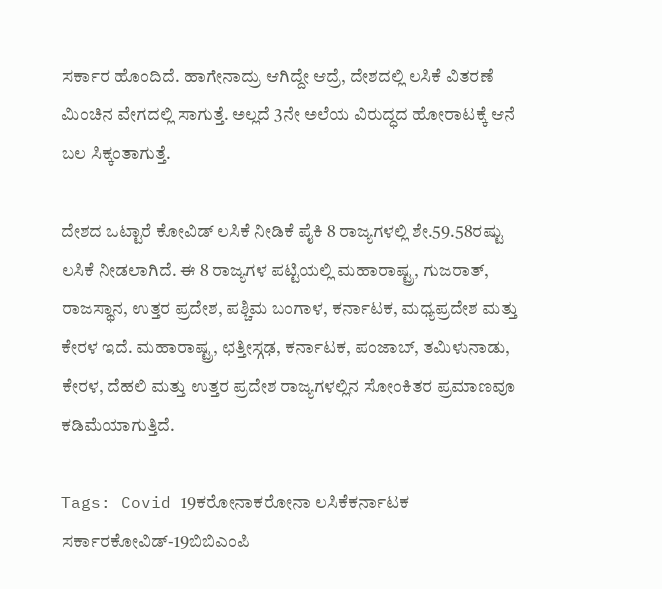ಸರ್ಕಾರ ಹೊಂದಿದೆ. ಹಾಗೇನಾದ್ರು ಆಗಿದ್ದೇ ಆದ್ರೆ, ದೇಶದಲ್ಲಿ ಲಸಿಕೆ ವಿತರಣೆ ಮಿಂಚಿನ ವೇಗದಲ್ಲಿ ಸಾಗುತ್ತೆ. ಅಲ್ಲದೆ 3ನೇ ಅಲೆಯ ವಿರುದ್ಧದ ಹೋರಾಟಕ್ಕೆ ಆನೆ ಬಲ ಸಿಕ್ಕಂತಾಗುತ್ತೆ.

ದೇಶದ ಒಟ್ಟಾರೆ ಕೋವಿಡ್ ಲಸಿಕೆ ನೀಡಿಕೆ ಪೈಕಿ 8 ರಾಜ್ಯಗಳಲ್ಲಿ ಶೇ.59.58ರಷ್ಟು ಲಸಿಕೆ ನೀಡಲಾಗಿದೆ. ಈ 8 ರಾಜ್ಯಗಳ ಪಟ್ಟಿಯಲ್ಲಿ ಮಹಾರಾಷ್ಟ್ರ, ಗುಜರಾತ್, ರಾಜಸ್ಥಾನ, ಉತ್ತರ ಪ್ರದೇಶ, ಪಶ್ಚಿಮ ಬಂಗಾಳ, ಕರ್ನಾಟಕ, ಮಧ್ಯಪ್ರದೇಶ ಮತ್ತು ಕೇರಳ ಇದೆ. ಮಹಾರಾಷ್ಟ್ರ, ಛತ್ತೀಸ್ಗಢ, ಕರ್ನಾಟಕ, ಪಂಜಾಬ್, ತಮಿಳುನಾಡು, ಕೇರಳ, ದೆಹಲಿ ಮತ್ತು ಉತ್ತರ ಪ್ರದೇಶ ರಾಜ್ಯಗಳಲ್ಲಿನ ಸೋಂಕಿತರ ಪ್ರಮಾಣವೂ ಕಡಿಮೆಯಾಗುತ್ತಿದೆ.

Tags: Covid 19ಕರೋನಾಕರೋನಾ ಲಸಿಕೆಕರ್ನಾಟಕ ಸರ್ಕಾರಕೋವಿಡ್-19ಬಿಬಿಎಂಪಿ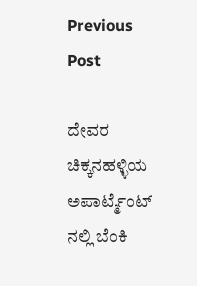Previous Post

ದೇವರ ಚಿಕ್ಕನಹಳ್ಳಿಯ ಅಪಾರ್ಟ್ಮೆಂಟ್ ನಲ್ಲಿ ಬೆಂಕಿ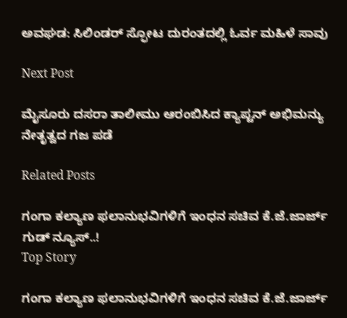ಅವಘಡ: ಸಿಲಿಂಡರ್ ಸ್ಫೋಟ ದುರಂತದಲ್ಲಿ ಓರ್ವ ಮಹಿಳೆ ಸಾವು

Next Post

ಮೈಸೂರು ದಸರಾ ತಾಲೀಮು ಆರಂಬಿಸಿದ ಕ್ಯಾಪ್ಟನ್ ಅಭಿಮನ್ಯು ನೇತೃತ್ವದ ಗಜ ಪಡೆ

Related Posts

ಗಂಗಾ ಕಲ್ಯಾಣ ಫಲಾನುಭವಿಗಳಿಗೆ ಇಂಧನ ಸಚಿವ ಕೆ.ಜೆ.ಜಾರ್ಜ್ ಗುಡ್‌ ನ್ಯೂಸ್..!
Top Story

ಗಂಗಾ ಕಲ್ಯಾಣ ಫಲಾನುಭವಿಗಳಿಗೆ ಇಂಧನ ಸಚಿವ ಕೆ.ಜೆ.ಜಾರ್ಜ್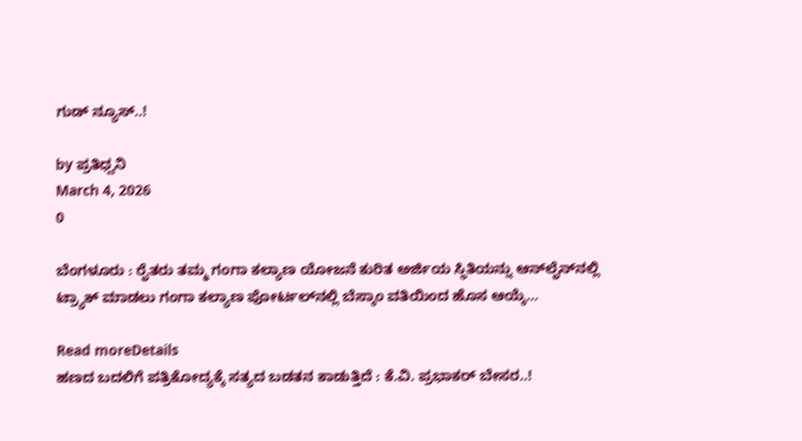ಗುಡ್‌ ನ್ಯೂಸ್..!

by ಪ್ರತಿಧ್ವನಿ
March 4, 2026
0

ಬೆಂಗಳೂರು : ರೈತರು ತಮ್ಮ ಗಂಗಾ ಕಲ್ಯಾಣ ಯೋಜನೆ ಕುರಿತ ಅರ್ಜಿಯ ಸ್ಥಿತಿಯನ್ನು ಆನ್‌ಲೈನ್‌ನಲ್ಲಿ ಟ್ರ್ಯಾಕ್ ಮಾಡಲು ಗಂಗಾ ಕಲ್ಯಾಣ ಪೋರ್ಟಲ್‌ನಲ್ಲಿ ಬೆಸ್ಕಾಂ ವತಿಯಿಂದ ಹೊಸ ಆಯ್ಕೆ...

Read moreDetails
ಹಣದ ಬದಲಿಗೆ ಪತ್ರಿಕೋದ್ಯಕ್ಕೆ ಸತ್ಯದ ಬಡತನ ಕಾಡುತ್ತಿದೆ : ಕೆ.ವಿ. ಪ್ರಭಾಕರ್‌ ಬೇಸರ..!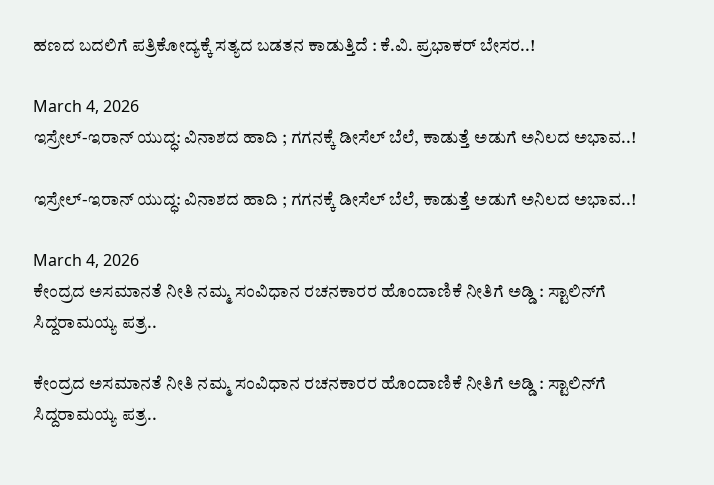ಹಣದ ಬದಲಿಗೆ ಪತ್ರಿಕೋದ್ಯಕ್ಕೆ ಸತ್ಯದ ಬಡತನ ಕಾಡುತ್ತಿದೆ : ಕೆ.ವಿ. ಪ್ರಭಾಕರ್‌ ಬೇಸರ..!

March 4, 2026
ಇಸ್ರೇಲ್-ಇರಾನ್ ಯುದ್ಧ: ವಿನಾಶದ ಹಾದಿ ; ಗಗನಕ್ಕೆ ಡೀಸೆಲ್ ಬೆಲೆ, ಕಾಡುತ್ತೆ ಅಡುಗೆ ಅನಿಲದ ಅಭಾವ..!

ಇಸ್ರೇಲ್-ಇರಾನ್ ಯುದ್ಧ: ವಿನಾಶದ ಹಾದಿ ; ಗಗನಕ್ಕೆ ಡೀಸೆಲ್ ಬೆಲೆ, ಕಾಡುತ್ತೆ ಅಡುಗೆ ಅನಿಲದ ಅಭಾವ..!

March 4, 2026
ಕೇಂದ್ರದ ಅಸಮಾನತೆ ನೀತಿ ನಮ್ಮ ಸಂವಿಧಾನ ರಚನಕಾರರ ಹೊಂದಾಣಿಕೆ ನೀತಿಗೆ ಅಡ್ಡಿ : ಸ್ಟಾಲಿನ್‌ಗೆ ಸಿದ್ದರಾಮಯ್ಯ ಪತ್ರ..

ಕೇಂದ್ರದ ಅಸಮಾನತೆ ನೀತಿ ನಮ್ಮ ಸಂವಿಧಾನ ರಚನಕಾರರ ಹೊಂದಾಣಿಕೆ ನೀತಿಗೆ ಅಡ್ಡಿ : ಸ್ಟಾಲಿನ್‌ಗೆ ಸಿದ್ದರಾಮಯ್ಯ ಪತ್ರ..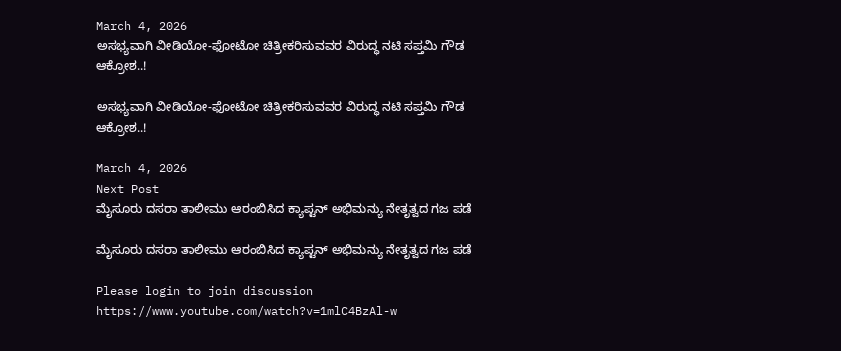March 4, 2026
ಅಸಭ್ಯವಾಗಿ ವೀಡಿಯೋ-ಫೋಟೋ ಚಿತ್ರೀಕರಿಸುವವರ ವಿರುದ್ಧ ನಟಿ ಸಪ್ತಮಿ ಗೌಡ ಆಕ್ರೋಶ..!

ಅಸಭ್ಯವಾಗಿ ವೀಡಿಯೋ-ಫೋಟೋ ಚಿತ್ರೀಕರಿಸುವವರ ವಿರುದ್ಧ ನಟಿ ಸಪ್ತಮಿ ಗೌಡ ಆಕ್ರೋಶ..!

March 4, 2026
Next Post
ಮೈಸೂರು ದಸರಾ ತಾಲೀಮು ಆರಂಬಿಸಿದ ಕ್ಯಾಪ್ಟನ್ ಅಭಿಮನ್ಯು ನೇತೃತ್ವದ ಗಜ ಪಡೆ

ಮೈಸೂರು ದಸರಾ ತಾಲೀಮು ಆರಂಬಿಸಿದ ಕ್ಯಾಪ್ಟನ್ ಅಭಿಮನ್ಯು ನೇತೃತ್ವದ ಗಜ ಪಡೆ

Please login to join discussion
https://www.youtube.com/watch?v=1mlC4BzAl-w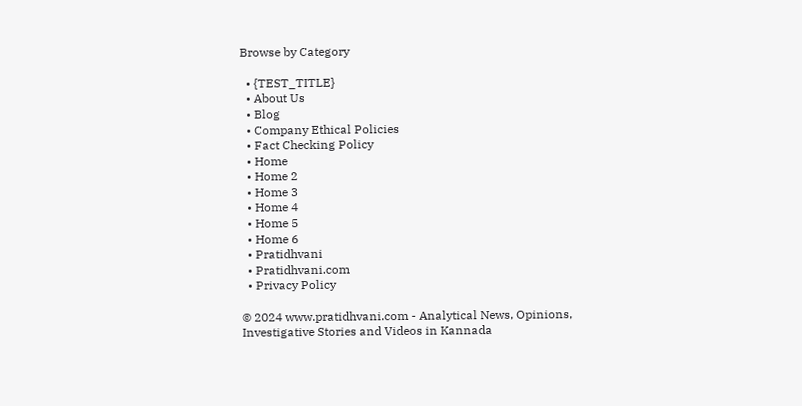Browse by Category

  • {TEST_TITLE}
  • About Us
  • Blog
  • Company Ethical Policies
  • Fact Checking Policy
  • Home
  • Home 2
  • Home 3
  • Home 4
  • Home 5
  • Home 6
  • Pratidhvani
  • Pratidhvani.com
  • Privacy Policy

© 2024 www.pratidhvani.com - Analytical News, Opinions, Investigative Stories and Videos in Kannada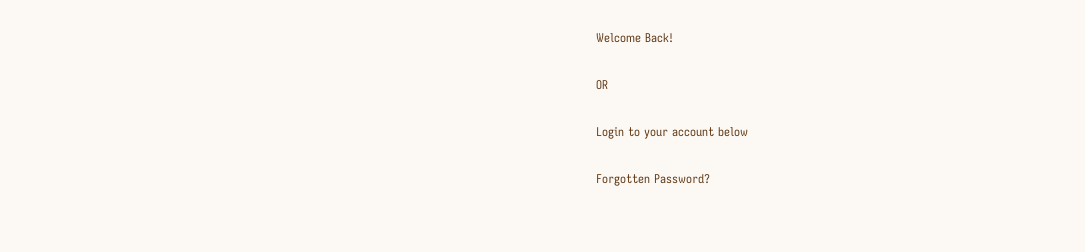Welcome Back!

OR

Login to your account below

Forgotten Password?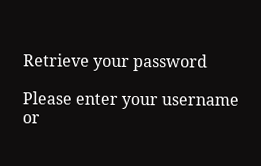Retrieve your password

Please enter your username or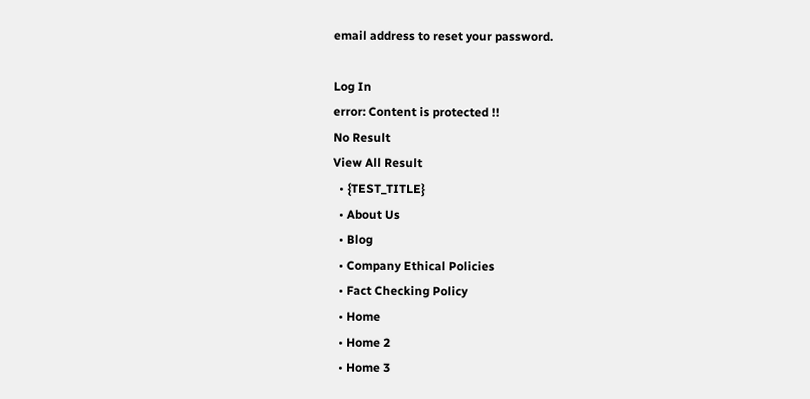email address to reset your password.

Log In
error: Content is protected !!
No Result
View All Result
  • {TEST_TITLE}
  • About Us
  • Blog
  • Company Ethical Policies
  • Fact Checking Policy
  • Home
  • Home 2
  • Home 3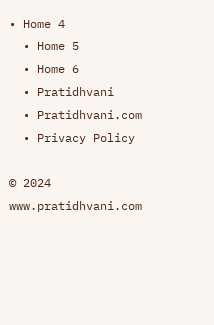• Home 4
  • Home 5
  • Home 6
  • Pratidhvani
  • Pratidhvani.com
  • Privacy Policy

© 2024 www.pratidhvani.com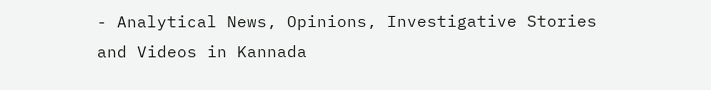- Analytical News, Opinions, Investigative Stories and Videos in Kannada